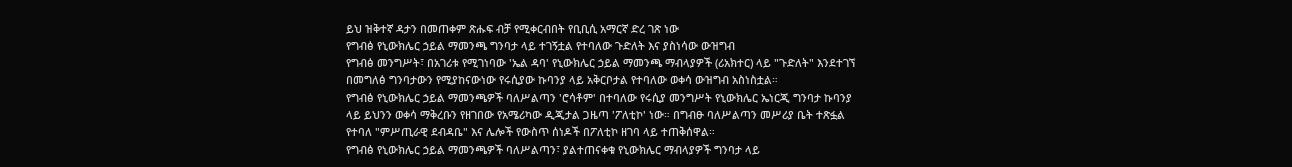ይህ ዝቅተኛ ዳታን በመጠቀም ጽሑፍ ብቻ የሚቀርብበት የቢቢሲ አማርኛ ድረ ገጽ ነው
የግብፅ የኒውክሌር ኃይል ማመንጫ ግንባታ ላይ ተገኝቷል የተባለው ጉድለት እና ያስነሳው ውዝግብ
የግብፅ መንግሥት፣ በአገሪቱ የሚገነባው 'ኤል ዳባ' የኒውክሌር ኃይል ማመንጫ ማብላያዎች (ሪአክተር) ላይ "ጉድለት" እንደተገኘ በመግለፅ ግንባታውን የሚያከናውነው የሩሲያው ኩባንያ ላይ አቅርቦታል የተባለው ወቀሳ ውዝግብ አስነስቷል።
የግብፅ የኒውክሌር ኃይል ማመንጫዎች ባለሥልጣን 'ሮሳቶም' በተባለው የሩሲያ መንግሥት የኒውክሌር ኤነርጂ ግንባታ ኩባንያ ላይ ይህንን ወቀሳ ማቅረቡን የዘገበው የአሜሪካው ዲጂታል ጋዜጣ 'ፖለቲኮ' ነው። በግብፁ ባለሥልጣን መሥሪያ ቤት ተጽፏል የተባለ "ምሥጢራዊ ደብዳቤ" እና ሌሎች የውስጥ ሰነዶች በፖለቲኮ ዘገባ ላይ ተጠቅሰዋል።
የግብፅ የኒውክሌር ኃይል ማመንጫዎች ባለሥልጣን፣ ያልተጠናቀቁ የኒውክሌር ማብላያዎች ግንባታ ላይ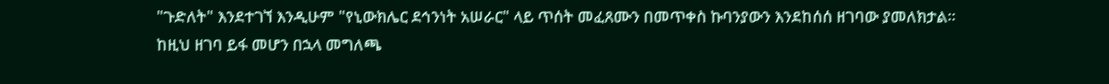"ጉድለት" እንደተገኘ እንዲሁም "የኒውክሌር ደኅንነት አሠራር" ላይ ጥሰት መፈጸሙን በመጥቀስ ኩባንያውን እንደከሰሰ ዘገባው ያመለክታል።
ከዚህ ዘገባ ይፋ መሆን በኋላ መግለጫ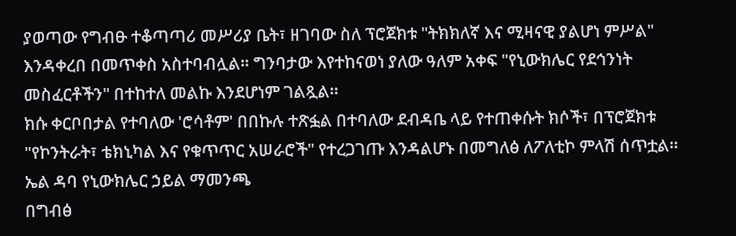ያወጣው የግብፁ ተቆጣጣሪ መሥሪያ ቤት፣ ዘገባው ስለ ፕሮጀክቱ "ትክክለኛ እና ሚዛናዊ ያልሆነ ምሥል" እንዳቀረበ በመጥቀስ አስተባብሏል። ግንባታው እየተከናወነ ያለው ዓለም አቀፍ "የኒውክሌር የደኅንነት መስፈርቶችን" በተከተለ መልኩ እንደሆነም ገልጿል።
ክሱ ቀርቦበታል የተባለው 'ሮሳቶም' በበኩሉ ተጽፏል በተባለው ደብዳቤ ላይ የተጠቀሱት ክሶች፣ በፕሮጀክቱ "የኮንትራት፣ ቴክኒካል እና የቁጥጥር አሠራሮች" የተረጋገጡ እንዳልሆኑ በመግለፅ ለፖለቲኮ ምላሽ ሰጥቷል።
ኤል ዳባ የኒውክሌር ኃይል ማመንጫ
በግብፅ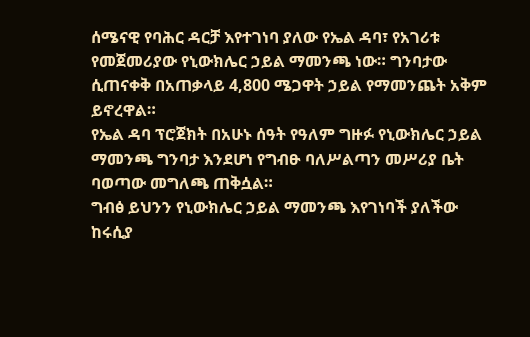ሰሜናዊ የባሕር ዳርቻ እየተገነባ ያለው የኤል ዳባ፣ የአገሪቱ የመጀመሪያው የኒውክሌር ኃይል ማመንጫ ነው። ግንባታው ሲጠናቀቅ በአጠቃላይ 4,800 ሜጋዋት ኃይል የማመንጨት አቅም ይኖረዋል።
የኤል ዳባ ፕሮጀክት በአሁኑ ሰዓት የዓለም ግዙፉ የኒውክሌር ኃይል ማመንጫ ግንባታ እንደሆነ የግብፁ ባለሥልጣን መሥሪያ ቤት ባወጣው መግለጫ ጠቅሷል።
ግብፅ ይህንን የኒውክሌር ኃይል ማመንጫ እየገነባች ያለችው ከሩሲያ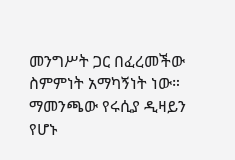መንግሥት ጋር በፈረመችው ስምምነት አማካኝነት ነው። ማመንጫው የሩሲያ ዲዛይን የሆኑ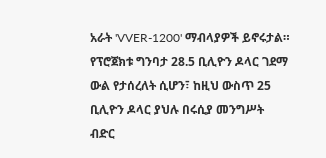አራት 'VVER-1200' ማብላያዎች ይኖሩታል።
የፕሮጀክቱ ግንባታ 28.5 ቢሊዮን ዶላር ገደማ ውል የታሰረለት ሲሆን፣ ከዚህ ውስጥ 25 ቢሊዮን ዶላር ያህሉ በሩሲያ መንግሥት ብድር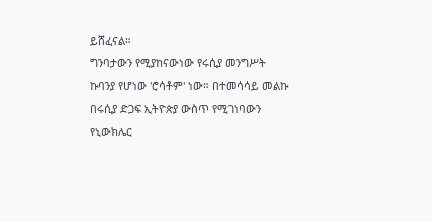ይሸፈናል።
ግንባታውን የሚያከናውነው የሩሲያ መንግሥት ኩባንያ የሆነው 'ሮሳቶም' ነው። በተመሳሳይ መልኩ በሩሲያ ድጋፍ ኢትዮጵያ ውስጥ የሚገነባውን የኒውክሌር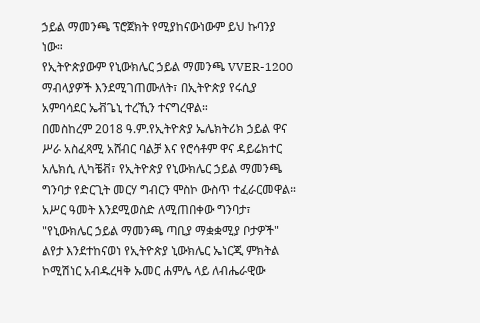ኃይል ማመንጫ ፕሮጀክት የሚያከናውነውም ይህ ኩባንያ ነው።
የኢትዮጵያውም የኒውክሌር ኃይል ማመንጫ VVER-1200 ማብላያዎች እንደሚገጠሙለት፣ በኢትዮጵያ የሩሲያ አምባሳደር ኤቭጌኒ ተረኺን ተናግረዋል።
በመስከረም 2018 ዓ.ም.የኢትዮጵያ ኤሌክትሪክ ኃይል ዋና ሥራ አስፈጻሚ አሸብር ባልቻ እና የሮሳቶም ዋና ዳይሬክተር አሌክሲ ሊካቼቭ፣ የኢትዮጵያ የኒውክሌር ኃይል ማመንጫ ግንባታ የድርጊት መርሃ ግብርን ሞስኮ ውስጥ ተፈራርመዋል።
አሥር ዓመት እንደሚወስድ ለሚጠበቀው ግንባታ፣ "የኒውክሌር ኃይል ማመንጫ ጣቢያ ማቋቋሚያ ቦታዎች" ልየታ እንደተከናወነ የኢትዮጵያ ኒውክሌር ኤነርጂ ምክትል ኮሚሽነር አብዱረዛቅ ኡመር ሐምሌ ላይ ለብሔራዊው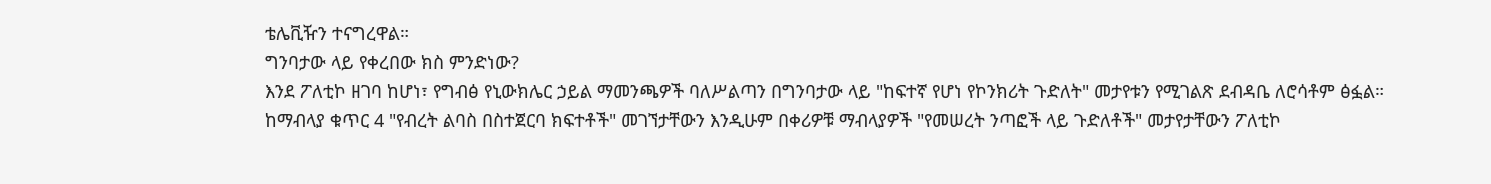ቴሌቪዥን ተናግረዋል።
ግንባታው ላይ የቀረበው ክስ ምንድነው?
እንደ ፖለቲኮ ዘገባ ከሆነ፣ የግብፅ የኒውክሌር ኃይል ማመንጫዎች ባለሥልጣን በግንባታው ላይ "ከፍተኛ የሆነ የኮንክሪት ጉድለት" መታየቱን የሚገልጽ ደብዳቤ ለሮሳቶም ፅፏል።
ከማብላያ ቁጥር 4 "የብረት ልባስ በስተጀርባ ክፍተቶች" መገኘታቸውን እንዲሁም በቀሪዎቹ ማብላያዎች "የመሠረት ንጣፎች ላይ ጉድለቶች" መታየታቸውን ፖለቲኮ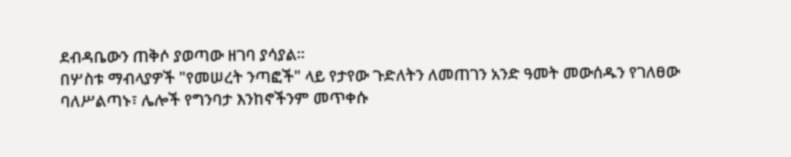ደብዳቤውን ጠቅሶ ያወጣው ዘገባ ያሳያል።
በሦስቱ ማብላያዎች "የመሠረት ንጣፎች" ላይ የታየው ጉድለትን ለመጠገን አንድ ዓመት መውሰዱን የገለፀው ባለሥልጣኑ፣ ሌሎች የግንባታ እንከኖችንም መጥቀሱ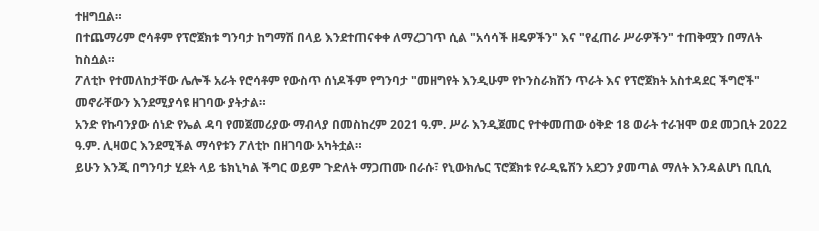ተዘግቧል።
በተጨማሪም ሮሳቶም የፕሮጀክቱ ግንባታ ከግማሽ በላይ እንደተጠናቀቀ ለማረጋገጥ ሲል "አሳሳች ዘዴዎችን" እና "የፈጠራ ሥራዎችን" ተጠቅሟን በማለት ከስሷል።
ፖለቲኮ የተመለከታቸው ሌሎች አራት የሮሳቶም የውስጥ ሰነዶችም የግንባታ "መዘግየት እንዲሁም የኮንስራክሽን ጥራት እና የፕሮጀክት አስተዳደር ችግሮች" መኖራቸውን እንደሚያሳዩ ዘገባው ያትታል።
አንድ የኩባንያው ሰነድ የኤል ዳባ የመጀመሪያው ማብላያ በመስከረም 2021 ዓ.ም. ሥራ እንዲጀመር የተቀመጠው ዕቅድ 18 ወራት ተራዝሞ ወደ መጋቢት 2022 ዓ.ም. ሊዛወር እንደሚችል ማሳየቱን ፖለቲኮ በዘገባው አካትቷል።
ይሁን እንጂ በግንባታ ሂደት ላይ ቴክኒካል ችግር ወይም ጉድለት ማጋጠሙ በራሱ፣ የኒውክሌር ፕሮጀክቱ የራዲዬሽን አደጋን ያመጣል ማለት እንዳልሆነ ቢቢሲ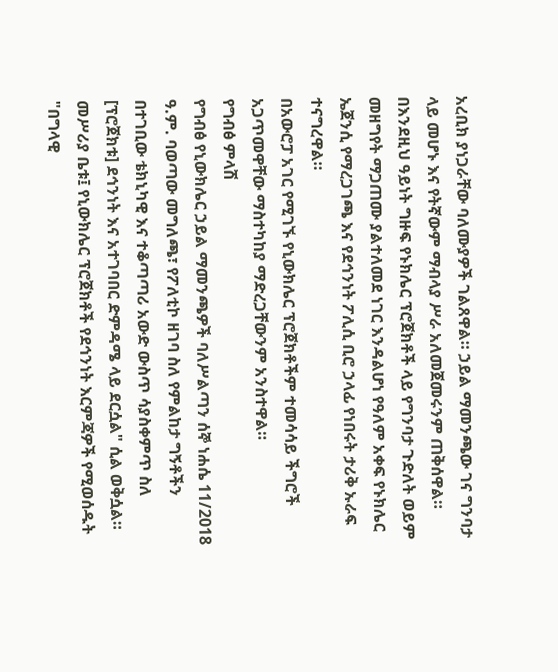አረቢክ ያነጋራቸው ባለሙያዎች ገልጸዋል። ኃይል ማመንጫው ገና ግንባታ ላይ መሆኑ እና የትኛውም ማብላያ ሥራ አለመጀመሩንም ጠቅሰዋል።
በእንደዚህ ዓይነት ግዙፍ የኑክሌር ፕሮጀክቶች ላይ የግንባታ ጉድለት ወይም መዘግየት ማጋጠሙ ያልተለመደ ነገር እንዳልሆነ የዓለም አቀፍ የኑክሌር ኤጀንሲ የማረጋገጫ እና የደኅንነት ፖሊሲ ቢሮ ኃላፊ የነበሩት ታሪቅ ኡራፍ ተናግረዋል።
በአውሮፓ አገር የሚገኙ የኒውክሌር ፕሮጀክቶችም ተመሳሳይ ችግሮች አጋጥመዋቸው ማስተካከያ ማድረጋቸውንም አንስተዋል።
የግብፅ ምላሽ
የግብፅ የኒውክሌር ኃይል ማመንጫዎች ባለሥልጣን ሰኞ ነሐሴ 11/2018 ዓ.ም. ባወጣው መግለጫ፣ የፖለቲኮ ዘገባ ስለ የምልከታ ግኝቶችን በተገቢው ቴክኒካዊ እና ተቆጣጣሪ አውድ ውስጥ ሳያስቀምጥ ስለ [ፕሮጀክቱ] ደኅንነት እና አተገባበር ድምዳሜ ላይ ደርሷል" ሲል ወቅሷል።
መሥሪያ ቤቱ፤ የኒውክሌር ፕሮጀክቶች የደኅንነት እርምጃዎች የሚወሰዱት "በግላዊ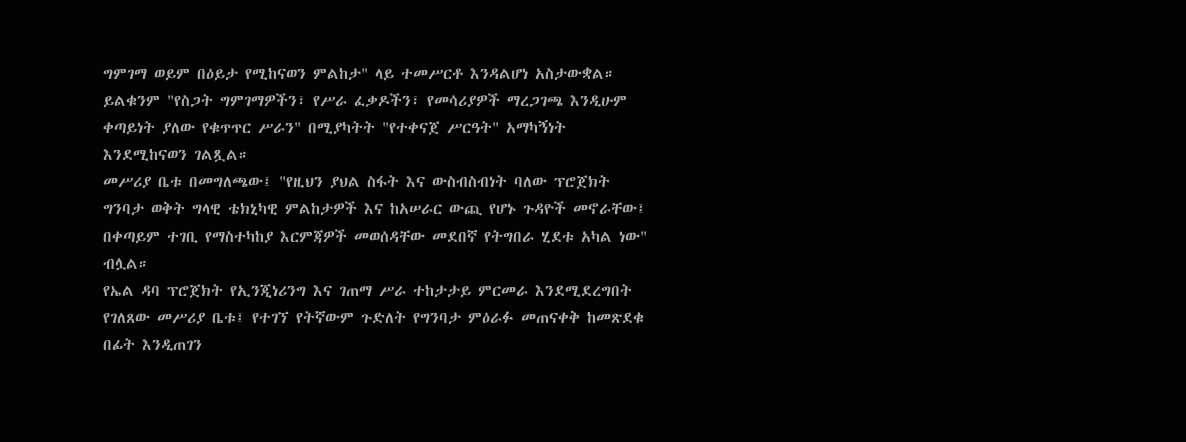ግምገማ ወይም በዕይታ የሚከናወን ምልከታ" ላይ ተመሥርቶ እንዳልሆነ አስታውቋል።
ይልቁንም "የስጋት ግምገማዎችን፣ የሥራ ፈቃዶችን፣ የመሳሪያዎች ማረጋገጫ እንዲሁም ቀጣይነት ያለው የቁጥጥር ሥራን" በሚያካትት "የተቀናጀ ሥርዓት" አማካኝነት እንደሚከናወን ገልጿል።
መሥሪያ ቤቱ በመግለጫው፤ "የዚህን ያህል ስፋት እና ውስብስብነት ባለው ፕሮጀክት ግንባታ ወቅት ግላዊ ቴክኒካዊ ምልከታዎች እና ከአሠራር ውጪ የሆኑ ጉዳዮች መኖራቸው፤ በቀጣይም ተገቢ የማስተካከያ እርምጃዎች መወሰዳቸው መደበኛ የትግበራ ሂደቱ አካል ነው" ብሏል።
የኤል ዳባ ፕሮጀክት የኢንጂነሪንግ እና ገጠማ ሥራ ተከታታይ ምርመራ እንደሚደረግበት የገለጸው መሥሪያ ቤቱ፤ የተገኘ የትኛውም ጉድለት የግንባታ ምዕራፉ መጠናቀቅ ከመጽደቁ በፊት እንዲጠገን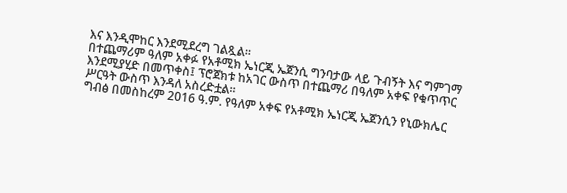እና እንዲሞከር እንደሚደረግ ገልጿል።
በተጨማሪም ዓለም አቀፉ የአቶሚክ ኤነርጂ ኤጀንሲ ግንባታው ላይ ጉብኝት እና ግምገማ እንደሚያሂድ በመጥቀስ፤ ፕሮጀክቱ ከአገር ውስጥ በተጨማሪ በዓለም አቀፍ የቁጥጥር ሥርዓት ውስጥ እንዳለ አስረድቷል።
ግብፅ በመስከረም 2016 ዓ.ም. የዓለም አቀፍ የአቶሚክ ኤነርጂ ኤጀንሲን የኒውክሌር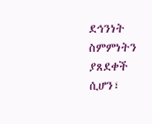ደኅንነት ስምምነትን ያጸደቀች ሲሆን፣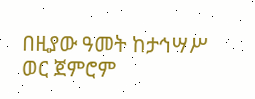በዚያው ዓመት ከታኅሣሥ ወር ጀምሮም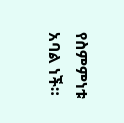የስምምነቱ አባል ነች።